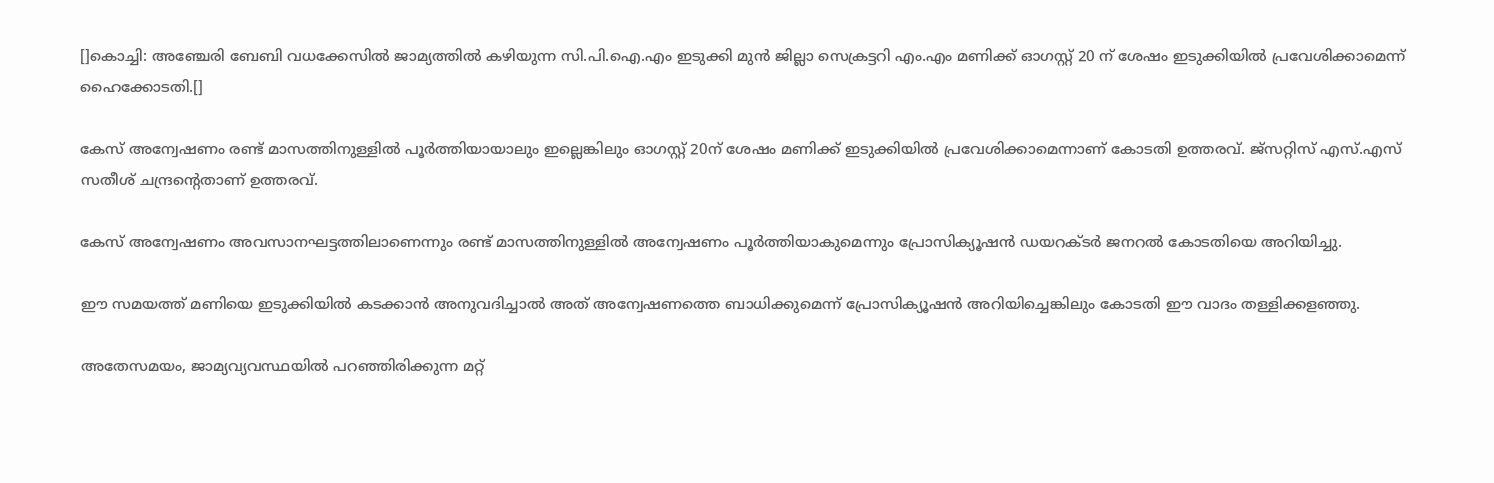[]കൊച്ചി: അഞ്ചേരി ബേബി വധക്കേസില്‍ ജാമ്യത്തില്‍ കഴിയുന്ന സി.പി.ഐ.എം ഇടുക്കി മുന്‍ ജില്ലാ സെക്രട്ടറി എം.എം മണിക്ക് ഓഗസ്റ്റ് 20 ന് ശേഷം ഇടുക്കിയില്‍ പ്രവേശിക്കാമെന്ന് ഹൈക്കോടതി.[]

കേസ് അന്വേഷണം രണ്ട് മാസത്തിനുള്ളില്‍ പൂര്‍ത്തിയായാലും ഇല്ലെങ്കിലും ഓഗസ്റ്റ് 20ന് ശേഷം മണിക്ക് ഇടുക്കിയില്‍ പ്രവേശിക്കാമെന്നാണ് കോടതി ഉത്തരവ്. ജ്‌സറ്റിസ് എസ്.എസ് സതീശ് ചന്ദ്രന്റെതാണ് ഉത്തരവ്.

കേസ് അന്വേഷണം അവസാനഘട്ടത്തിലാണെന്നും രണ്ട് മാസത്തിനുള്ളില്‍ അന്വേഷണം പൂര്‍ത്തിയാകുമെന്നും പ്രോസിക്യൂഷന്‍ ഡയറക്ടര്‍ ജനറല്‍ കോടതിയെ അറിയിച്ചു.

ഈ സമയത്ത് മണിയെ ഇടുക്കിയില്‍ കടക്കാന്‍ അനുവദിച്ചാല്‍ അത് അന്വേഷണത്തെ ബാധിക്കുമെന്ന് പ്രോസിക്യൂഷന്‍ അറിയിച്ചെങ്കിലും കോടതി ഈ വാദം തള്ളിക്കളഞ്ഞു.

അതേസമയം, ജാമ്യവ്യവസ്ഥയില്‍ പറഞ്ഞിരിക്കുന്ന മറ്റ്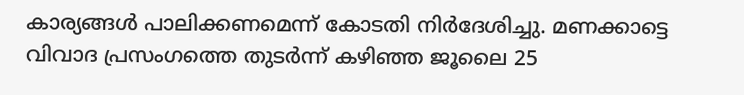കാര്യങ്ങള്‍ പാലിക്കണമെന്ന് കോടതി നിര്‍ദേശിച്ചു. മണക്കാട്ടെ വിവാദ പ്രസംഗത്തെ തുടര്‍ന്ന് കഴിഞ്ഞ ജൂലൈ 25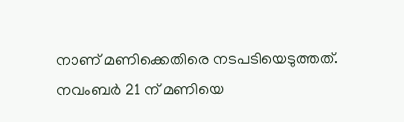നാണ് മണിക്കെതിരെ നടപടിയെടുത്തത്. നവംബര്‍ 21 ന് മണിയെ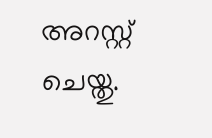അറസ്റ്റ് ചെയ്തു.